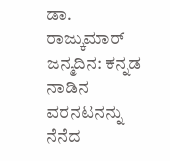ಡಾ. ರಾಜ್ಕುಮಾರ್ ಜನ್ಮದಿನ: ಕನ್ನಡ ನಾಡಿನ ವರನಟನನ್ನು ನೆನೆದ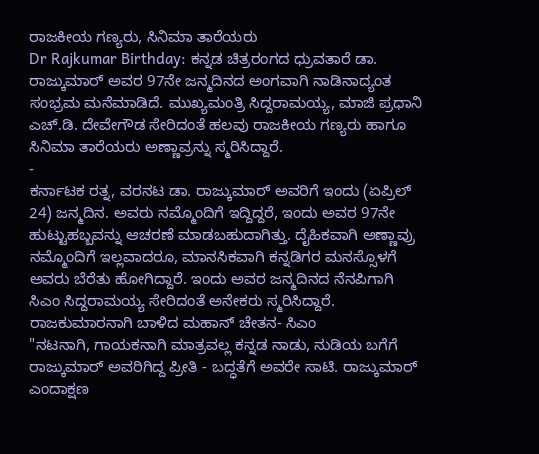ರಾಜಕೀಯ ಗಣ್ಯರು, ಸಿನಿಮಾ ತಾರೆಯರು
Dr Rajkumar Birthday: ಕನ್ನಡ ಚಿತ್ರರಂಗದ ಧ್ರುವತಾರೆ ಡಾ. ರಾಜ್ಕುಮಾರ್ ಅವರ 97ನೇ ಜನ್ಮದಿನದ ಅಂಗವಾಗಿ ನಾಡಿನಾದ್ಯಂತ ಸಂಭ್ರಮ ಮನೆಮಾಡಿದೆ. ಮುಖ್ಯಮಂತ್ರಿ ಸಿದ್ದರಾಮಯ್ಯ, ಮಾಜಿ ಪ್ರಧಾನಿ ಎಚ್.ಡಿ. ದೇವೇಗೌಡ ಸೇರಿದಂತೆ ಹಲವು ರಾಜಕೀಯ ಗಣ್ಯರು ಹಾಗೂ ಸಿನಿಮಾ ತಾರೆಯರು ಅಣ್ಣಾವ್ರನ್ನು ಸ್ಮರಿಸಿದ್ದಾರೆ.
-
ಕರ್ನಾಟಕ ರತ್ನ, ವರನಟ ಡಾ. ರಾಜ್ಕುಮಾರ್ ಅವರಿಗೆ ಇಂದು (ಏಪ್ರಿಲ್ 24) ಜನ್ಮದಿನ. ಅವರು ನಮ್ಮೊಂದಿಗೆ ಇದ್ದಿದ್ದರೆ, ಇಂದು ಅವರ 97ನೇ ಹುಟ್ಟುಹಬ್ಬವನ್ನು ಆಚರಣೆ ಮಾಡಬಹುದಾಗಿತ್ತು. ದೈಹಿಕವಾಗಿ ಅಣ್ಣಾವ್ರು ನಮ್ಮೊಂದಿಗೆ ಇಲ್ಲವಾದರೂ, ಮಾನಸಿಕವಾಗಿ ಕನ್ನಡಿಗರ ಮನಸ್ಸೊಳಗೆ ಅವರು ಬೆರೆತು ಹೋಗಿದ್ದಾರೆ. ಇಂದು ಅವರ ಜನ್ಮದಿನದ ನೆನಪಿಗಾಗಿ ಸಿಎಂ ಸಿದ್ದರಾಮಯ್ಯ ಸೇರಿದಂತೆ ಅನೇಕರು ಸ್ಮರಿಸಿದ್ದಾರೆ.
ರಾಜಕುಮಾರನಾಗಿ ಬಾಳಿದ ಮಹಾನ್ ಚೇತನ- ಸಿಎಂ
"ನಟನಾಗಿ, ಗಾಯಕನಾಗಿ ಮಾತ್ರವಲ್ಲ ಕನ್ನಡ ನಾಡು, ನುಡಿಯ ಬಗೆಗೆ ರಾಜ್ಕುಮಾರ್ ಅವರಿಗಿದ್ದ ಪ್ರೀತಿ - ಬದ್ಧತೆಗೆ ಅವರೇ ಸಾಟಿ. ರಾಜ್ಕುಮಾರ್ ಎಂದಾಕ್ಷಣ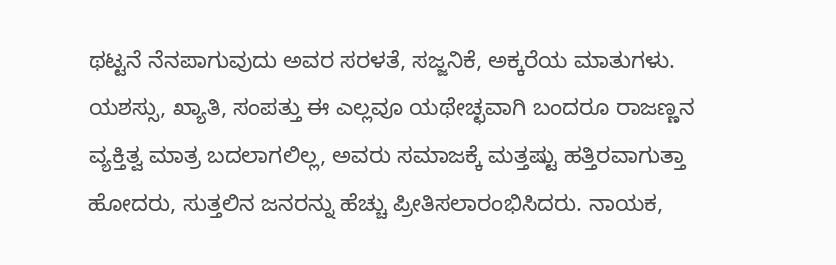ಥಟ್ಟನೆ ನೆನಪಾಗುವುದು ಅವರ ಸರಳತೆ, ಸಜ್ಜನಿಕೆ, ಅಕ್ಕರೆಯ ಮಾತುಗಳು. ಯಶಸ್ಸು, ಖ್ಯಾತಿ, ಸಂಪತ್ತು ಈ ಎಲ್ಲವೂ ಯಥೇಚ್ಛವಾಗಿ ಬಂದರೂ ರಾಜಣ್ಣನ ವ್ಯಕ್ತಿತ್ವ ಮಾತ್ರ ಬದಲಾಗಲಿಲ್ಲ, ಅವರು ಸಮಾಜಕ್ಕೆ ಮತ್ತಷ್ಟು ಹತ್ತಿರವಾಗುತ್ತಾ ಹೋದರು, ಸುತ್ತಲಿನ ಜನರನ್ನು ಹೆಚ್ಚು ಪ್ರೀತಿಸಲಾರಂಭಿಸಿದರು. ನಾಯಕ,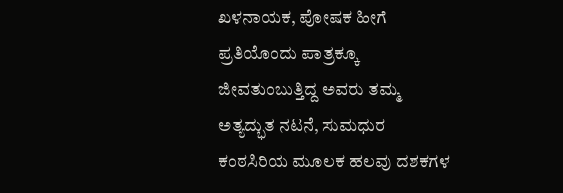ಖಳನಾಯಕ, ಪೋಷಕ ಹೀಗೆ ಪ್ರತಿಯೊಂದು ಪಾತ್ರಕ್ಕೂ ಜೀವತುಂಬುತ್ತಿದ್ದ ಅವರು ತಮ್ಮ ಅತ್ಯದ್ಭುತ ನಟನೆ, ಸುಮಧುರ ಕಂಠಸಿರಿಯ ಮೂಲಕ ಹಲವು ದಶಕಗಳ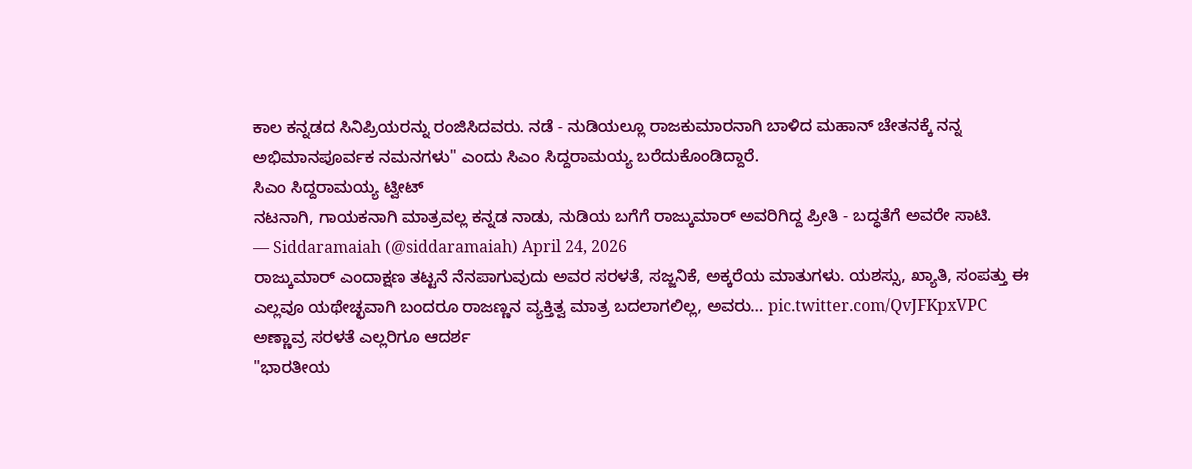ಕಾಲ ಕನ್ನಡದ ಸಿನಿಪ್ರಿಯರನ್ನು ರಂಜಿಸಿದವರು. ನಡೆ - ನುಡಿಯಲ್ಲೂ ರಾಜಕುಮಾರನಾಗಿ ಬಾಳಿದ ಮಹಾನ್ ಚೇತನಕ್ಕೆ ನನ್ನ ಅಭಿಮಾನಪೂರ್ವಕ ನಮನಗಳು" ಎಂದು ಸಿಎಂ ಸಿದ್ದರಾಮಯ್ಯ ಬರೆದುಕೊಂಡಿದ್ದಾರೆ.
ಸಿಎಂ ಸಿದ್ದರಾಮಯ್ಯ ಟ್ವೀಟ್
ನಟನಾಗಿ, ಗಾಯಕನಾಗಿ ಮಾತ್ರವಲ್ಲ ಕನ್ನಡ ನಾಡು, ನುಡಿಯ ಬಗೆಗೆ ರಾಜ್ಕುಮಾರ್ ಅವರಿಗಿದ್ದ ಪ್ರೀತಿ - ಬದ್ಧತೆಗೆ ಅವರೇ ಸಾಟಿ.
— Siddaramaiah (@siddaramaiah) April 24, 2026
ರಾಜ್ಕುಮಾರ್ ಎಂದಾಕ್ಷಣ ತಟ್ಟನೆ ನೆನಪಾಗುವುದು ಅವರ ಸರಳತೆ, ಸಜ್ಜನಿಕೆ, ಅಕ್ಕರೆಯ ಮಾತುಗಳು. ಯಶಸ್ಸು, ಖ್ಯಾತಿ, ಸಂಪತ್ತು ಈ ಎಲ್ಲವೂ ಯಥೇಚ್ಛವಾಗಿ ಬಂದರೂ ರಾಜಣ್ಣನ ವ್ಯಕ್ತಿತ್ವ ಮಾತ್ರ ಬದಲಾಗಲಿಲ್ಲ, ಅವರು… pic.twitter.com/QvJFKpxVPC
ಅಣ್ಣಾವ್ರ ಸರಳತೆ ಎಲ್ಲರಿಗೂ ಆದರ್ಶ
"ಭಾರತೀಯ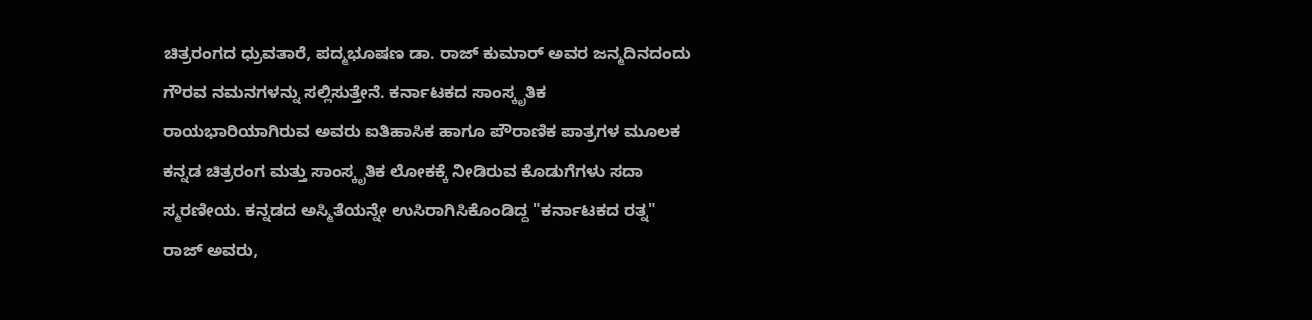ಚಿತ್ರರಂಗದ ಧ್ರುವತಾರೆ, ಪದ್ಮಭೂಷಣ ಡಾ. ರಾಜ್ ಕುಮಾರ್ ಅವರ ಜನ್ಮದಿನದಂದು ಗೌರವ ನಮನಗಳನ್ನು ಸಲ್ಲಿಸುತ್ತೇನೆ. ಕರ್ನಾಟಕದ ಸಾಂಸ್ಕೃತಿಕ ರಾಯಭಾರಿಯಾಗಿರುವ ಅವರು ಐತಿಹಾಸಿಕ ಹಾಗೂ ಪೌರಾಣಿಕ ಪಾತ್ರಗಳ ಮೂಲಕ ಕನ್ನಡ ಚಿತ್ರರಂಗ ಮತ್ತು ಸಾಂಸ್ಕೃತಿಕ ಲೋಕಕ್ಕೆ ನೀಡಿರುವ ಕೊಡುಗೆಗಳು ಸದಾ ಸ್ಮರಣೀಯ. ಕನ್ನಡದ ಅಸ್ಮಿತೆಯನ್ನೇ ಉಸಿರಾಗಿಸಿಕೊಂಡಿದ್ದ "ಕರ್ನಾಟಕದ ರತ್ನ" ರಾಜ್ ಅವರು,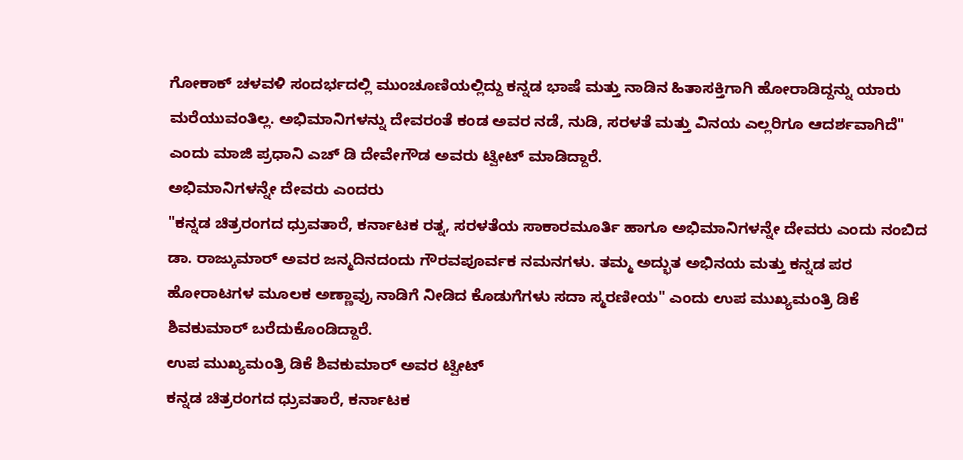ಗೋಕಾಕ್ ಚಳವಳಿ ಸಂದರ್ಭದಲ್ಲಿ ಮುಂಚೂಣಿಯಲ್ಲಿದ್ದು ಕನ್ನಡ ಭಾಷೆ ಮತ್ತು ನಾಡಿನ ಹಿತಾಸಕ್ತಿಗಾಗಿ ಹೋರಾಡಿದ್ದನ್ನು ಯಾರು ಮರೆಯುವಂತಿಲ್ಲ. ಅಭಿಮಾನಿಗಳನ್ನು ದೇವರಂತೆ ಕಂಡ ಅವರ ನಡೆ, ನುಡಿ, ಸರಳತೆ ಮತ್ತು ವಿನಯ ಎಲ್ಲರಿಗೂ ಆದರ್ಶವಾಗಿದೆ" ಎಂದು ಮಾಜಿ ಪ್ರಧಾನಿ ಎಚ್ ಡಿ ದೇವೇಗೌಡ ಅವರು ಟ್ವೀಟ್ ಮಾಡಿದ್ದಾರೆ.
ಅಭಿಮಾನಿಗಳನ್ನೇ ದೇವರು ಎಂದರು
"ಕನ್ನಡ ಚಿತ್ರರಂಗದ ಧ್ರುವತಾರೆ, ಕರ್ನಾಟಕ ರತ್ನ, ಸರಳತೆಯ ಸಾಕಾರಮೂರ್ತಿ ಹಾಗೂ ಅಭಿಮಾನಿಗಳನ್ನೇ ದೇವರು ಎಂದು ನಂಬಿದ ಡಾ. ರಾಜ್ಕುಮಾರ್ ಅವರ ಜನ್ಮದಿನದಂದು ಗೌರವಪೂರ್ವಕ ನಮನಗಳು. ತಮ್ಮ ಅದ್ಭುತ ಅಭಿನಯ ಮತ್ತು ಕನ್ನಡ ಪರ ಹೋರಾಟಗಳ ಮೂಲಕ ಅಣ್ಣಾವ್ರು ನಾಡಿಗೆ ನೀಡಿದ ಕೊಡುಗೆಗಳು ಸದಾ ಸ್ಮರಣೀಯ" ಎಂದು ಉಪ ಮುಖ್ಯಮಂತ್ರಿ ಡಿಕೆ ಶಿವಕುಮಾರ್ ಬರೆದುಕೊಂಡಿದ್ದಾರೆ.
ಉಪ ಮುಖ್ಯಮಂತ್ರಿ ಡಿಕೆ ಶಿವಕುಮಾರ್ ಅವರ ಟ್ವೀಟ್
ಕನ್ನಡ ಚಿತ್ರರಂಗದ ಧ್ರುವತಾರೆ, ಕರ್ನಾಟಕ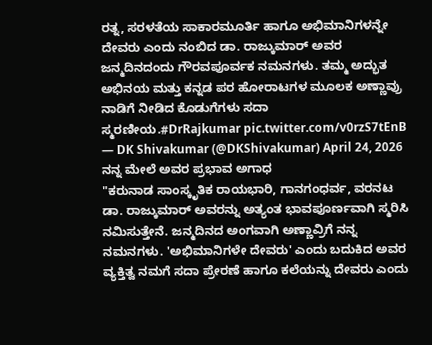ರತ್ನ, ಸರಳತೆಯ ಸಾಕಾರಮೂರ್ತಿ ಹಾಗೂ ಅಭಿಮಾನಿಗಳನ್ನೇ ದೇವರು ಎಂದು ನಂಬಿದ ಡಾ. ರಾಜ್ಕುಮಾರ್ ಅವರ ಜನ್ಮದಿನದಂದು ಗೌರವಪೂರ್ವಕ ನಮನಗಳು. ತಮ್ಮ ಅದ್ಭುತ ಅಭಿನಯ ಮತ್ತು ಕನ್ನಡ ಪರ ಹೋರಾಟಗಳ ಮೂಲಕ ಅಣ್ಣಾವ್ರು ನಾಡಿಗೆ ನೀಡಿದ ಕೊಡುಗೆಗಳು ಸದಾ ಸ್ಮರಣೀಯ.#DrRajkumar pic.twitter.com/v0rzS7tEnB
— DK Shivakumar (@DKShivakumar) April 24, 2026
ನನ್ನ ಮೇಲೆ ಅವರ ಪ್ರಭಾವ ಅಗಾಧ
"ಕರುನಾಡ ಸಾಂಸ್ಕೃತಿಕ ರಾಯಭಾರಿ, ಗಾನಗಂಧರ್ವ, ವರನಟ ಡಾ. ರಾಜ್ಕುಮಾರ್ ಅವರನ್ನು ಅತ್ಯಂತ ಭಾವಪೂರ್ಣವಾಗಿ ಸ್ಮರಿಸಿ ನಮಿಸುತ್ತೇನೆ. ಜನ್ಮದಿನದ ಅಂಗವಾಗಿ ಅಣ್ಣಾವ್ರಿಗೆ ನನ್ನ ನಮನಗಳು. 'ಅಭಿಮಾನಿಗಳೇ ದೇವರು' ಎಂದು ಬದುಕಿದ ಅವರ ವ್ಯಕ್ತಿತ್ವ ನಮಗೆ ಸದಾ ಪ್ರೇರಣೆ ಹಾಗೂ ಕಲೆಯನ್ನು ದೇವರು ಎಂದು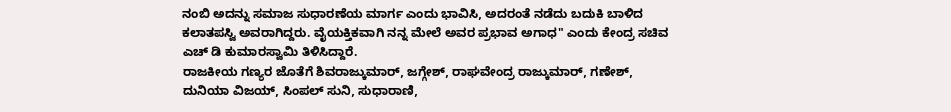ನಂಬಿ ಅದನ್ನು ಸಮಾಜ ಸುಧಾರಣೆಯ ಮಾರ್ಗ ಎಂದು ಭಾವಿಸಿ, ಅದರಂತೆ ನಡೆದು ಬದುಕಿ ಬಾಳಿದ ಕಲಾತಪಸ್ವಿ ಅವರಾಗಿದ್ದರು. ವೈಯಕ್ತಿಕವಾಗಿ ನನ್ನ ಮೇಲೆ ಅವರ ಪ್ರಭಾವ ಅಗಾಧ" ಎಂದು ಕೇಂದ್ರ ಸಚಿವ ಎಚ್ ಡಿ ಕುಮಾರಸ್ವಾಮಿ ತಿಳಿಸಿದ್ದಾರೆ.
ರಾಜಕೀಯ ಗಣ್ಯರ ಜೊತೆಗೆ ಶಿವರಾಜ್ಕುಮಾರ್, ಜಗ್ಗೇಶ್, ರಾಘವೇಂದ್ರ ರಾಜ್ಕುಮಾರ್, ಗಣೇಶ್, ದುನಿಯಾ ವಿಜಯ್, ಸಿಂಪಲ್ ಸುನಿ, ಸುಧಾರಾಣಿ,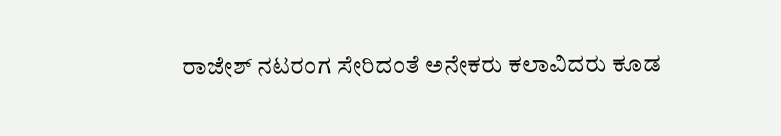ರಾಜೇಶ್ ನಟರಂಗ ಸೇರಿದಂತೆ ಅನೇಕರು ಕಲಾವಿದರು ಕೂಡ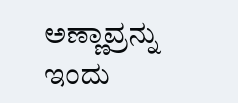ಅಣ್ಣಾವ್ರನ್ನು ಇಂದು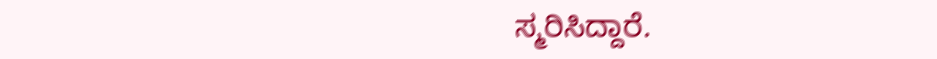ಸ್ಮರಿಸಿದ್ದಾರೆ.